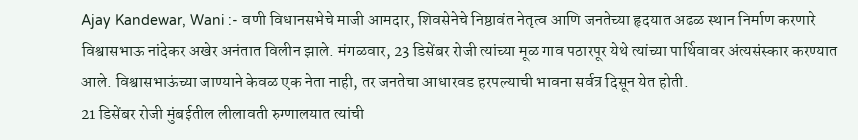Ajay Kandewar, Wani :- वणी विधानसभेचे माजी आमदार, शिवसेनेचे निष्ठावंत नेतृत्व आणि जनतेच्या हृदयात अढळ स्थान निर्माण करणारे विश्वासभाऊ नांदेकर अखेर अनंतात विलीन झाले. मंगळवार, 23 डिसेंबर रोजी त्यांच्या मूळ गाव पठारपूर येथे त्यांच्या पार्थिवावर अंत्यसंस्कार करण्यात आले. विश्वासभाऊंच्या जाण्याने केवळ एक नेता नाही, तर जनतेचा आधारवड हरपल्याची भावना सर्वत्र दिसून येत होती.
21 डिसेंबर रोजी मुंबईतील लीलावती रुग्णालयात त्यांची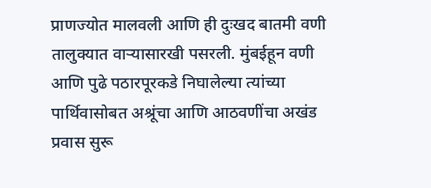प्राणज्योत मालवली आणि ही दुःखद बातमी वणी तालुक्यात वाऱ्यासारखी पसरली. मुंबईहून वणी आणि पुढे पठारपूरकडे निघालेल्या त्यांच्या पार्थिवासोबत अश्रूंचा आणि आठवणींचा अखंड प्रवास सुरू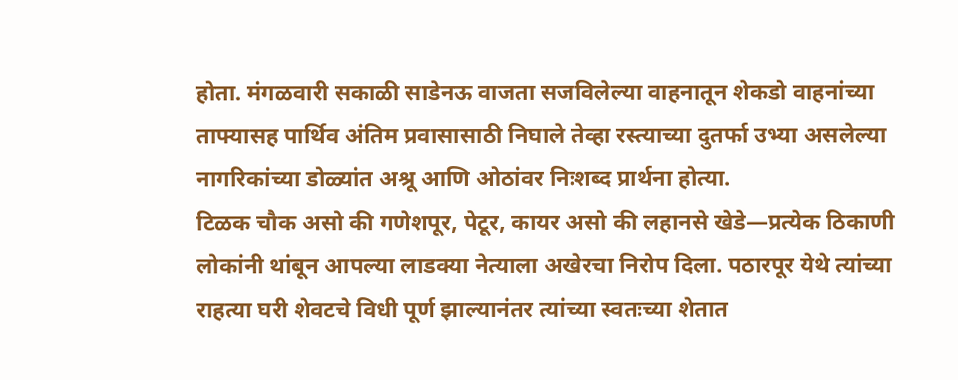होता. मंगळवारी सकाळी साडेनऊ वाजता सजविलेल्या वाहनातून शेकडो वाहनांच्या ताफ्यासह पार्थिव अंतिम प्रवासासाठी निघाले तेव्हा रस्त्याच्या दुतर्फा उभ्या असलेल्या नागरिकांच्या डोळ्यांत अश्रू आणि ओठांवर निःशब्द प्रार्थना होत्या.
टिळक चौक असो की गणेशपूर, पेटूर, कायर असो की लहानसे खेडे—प्रत्येक ठिकाणी लोकांनी थांबून आपल्या लाडक्या नेत्याला अखेरचा निरोप दिला. पठारपूर येथे त्यांच्या राहत्या घरी शेवटचे विधी पूर्ण झाल्यानंतर त्यांच्या स्वतःच्या शेतात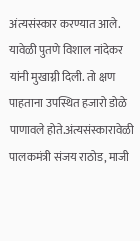अंत्यसंस्कार करण्यात आले. यावेळी पुतणे विशाल नांदेकर यांनी मुखाग्नी दिली. तो क्षण पाहताना उपस्थित हजारो डोळे पाणावले होते.अंत्यसंस्कारावेळी पालकमंत्री संजय राठोड, माजी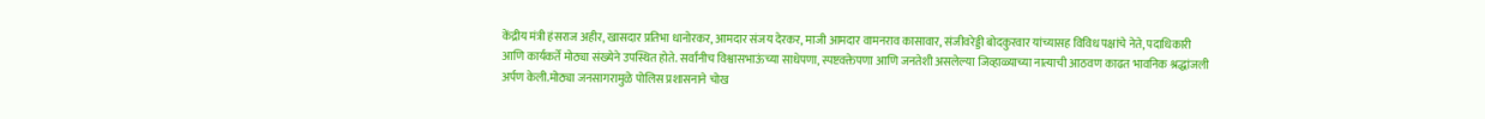केंद्रीय मंत्री हंसराज अहीर, खासदार प्रतिभा धानोरकर, आमदार संजय देरकर, माजी आमदार वामनराव कासावार, संजीवरेड्डी बोदकुरवार यांच्यासह विविध पक्षांचे नेते, पदाधिकारी आणि कार्यकर्ते मोठ्या संख्येने उपस्थित होते. सर्वांनीच विश्वासभाऊंच्या साधेपणा, स्पष्टवक्तेपणा आणि जनतेशी असलेल्या जिव्हाळ्याच्या नात्याची आठवण काढत भावनिक श्रद्धांजली अर्पण केली.मोठ्या जनसागरामुळे पोलिस प्रशासनाने चोख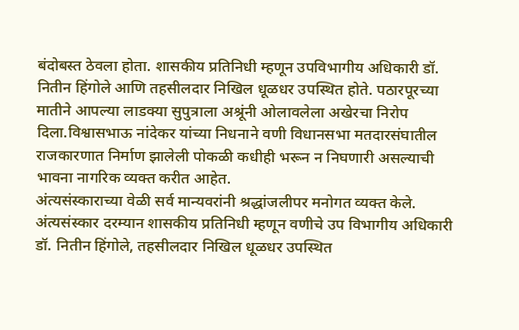बंदोबस्त ठेवला होता. शासकीय प्रतिनिधी म्हणून उपविभागीय अधिकारी डॉ. नितीन हिंगोले आणि तहसीलदार निखिल धूळधर उपस्थित होते. पठारपूरच्या मातीने आपल्या लाडक्या सुपुत्राला अश्रूंनी ओलावलेला अखेरचा निरोप दिला.विश्वासभाऊ नांदेकर यांच्या निधनाने वणी विधानसभा मतदारसंघातील राजकारणात निर्माण झालेली पोकळी कधीही भरून न निघणारी असल्याची भावना नागरिक व्यक्त करीत आहेत.
अंत्यसंस्काराच्या वेळी सर्व मान्यवरांनी श्रद्धांजलीपर मनोगत व्यक्त केले. अंत्यसंस्कार दरम्यान शासकीय प्रतिनिधी म्हणून वणीचे उप विभागीय अधिकारी डॉ. नितीन हिंगोले, तहसीलदार निखिल धूळधर उपस्थित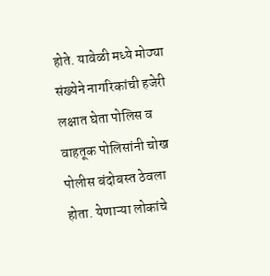होते. यावेळी मध्ये मोठ्या संख्येने नागरिकांची हजेरी लक्षात घेता पोलिस व वाहतूक पोलिसांनी चोख पोलीस बंदोबस्त ठेवला होता. येणाऱ्या लोकांचे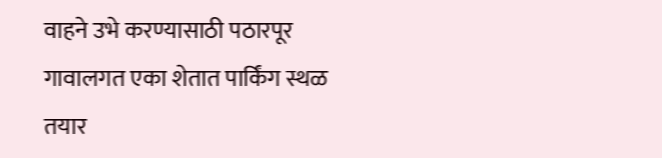वाहने उभे करण्यासाठी पठारपूर गावालगत एका शेतात पार्किंग स्थळ तयार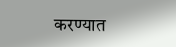करण्यात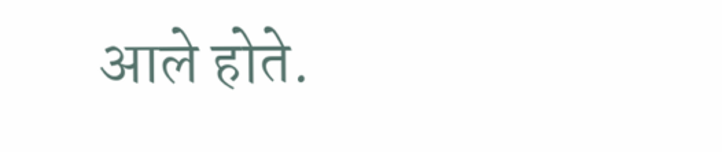आले होते.